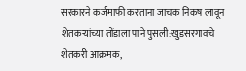सरकारने कर्जमाफी करताना जाचक निकष लावून शेतकऱ्यांच्या तोंडाला पाने पुसली:खुडसरगावचे शेतकरी आक्रमक,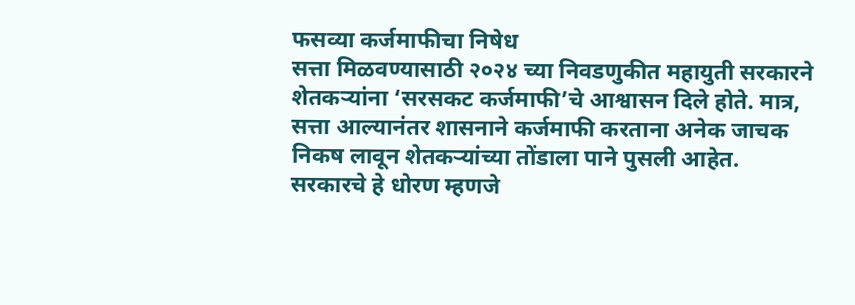फसव्या कर्जमाफीचा निषेध
सत्ता मिळवण्यासाठी २०२४ च्या निवडणुकीत महायुती सरकारने शेतकऱ्यांना ‘सरसकट कर्जमाफी’चे आश्वासन दिले होते. मात्र, सत्ता आल्यानंतर शासनाने कर्जमाफी करताना अनेक जाचक निकष लावून शेतकऱ्यांच्या तोंडाला पाने पुसली आहेत. सरकारचे हे धोरण म्हणजे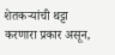शेतकऱ्यांची थट्टा करणारा प्रकार असून,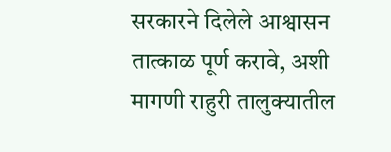सरकारने दिलेले आश्वासन तात्काळ पूर्ण करावे, अशी मागणी राहुरी तालुक्यातील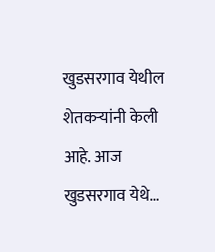खुडसरगाव येथील शेतकऱ्यांनी केली आहे. आज खुडसरगाव येथे…